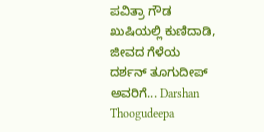ಪವಿತ್ರಾ ಗೌಡ ಖುಷಿಯಲ್ಲಿ ಕುಣಿದಾಡಿ, ಜೀವದ ಗೆಳೆಯ ದರ್ಶನ್ ತೂಗುದೀಪ್ ಅವರಿಗೆ... Darshan Thoogudeepa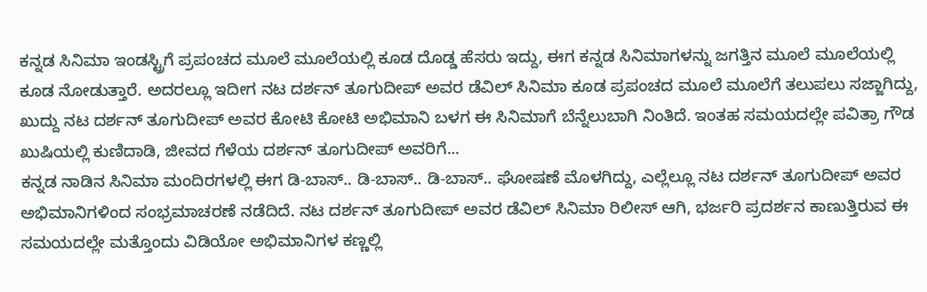ಕನ್ನಡ ಸಿನಿಮಾ ಇಂಡಸ್ಟ್ರಿಗೆ ಪ್ರಪಂಚದ ಮೂಲೆ ಮೂಲೆಯಲ್ಲಿ ಕೂಡ ದೊಡ್ಡ ಹೆಸರು ಇದ್ದು, ಈಗ ಕನ್ನಡ ಸಿನಿಮಾಗಳನ್ನು ಜಗತ್ತಿನ ಮೂಲೆ ಮೂಲೆಯಲ್ಲಿ ಕೂಡ ನೋಡುತ್ತಾರೆ. ಅದರಲ್ಲೂ ಇದೀಗ ನಟ ದರ್ಶನ್ ತೂಗುದೀಪ್ ಅವರ ಡೆವಿಲ್ ಸಿನಿಮಾ ಕೂಡ ಪ್ರಪಂಚದ ಮೂಲೆ ಮೂಲೆಗೆ ತಲುಪಲು ಸಜ್ಜಾಗಿದ್ದು, ಖುದ್ದು ನಟ ದರ್ಶನ್ ತೂಗುದೀಪ್ ಅವರ ಕೋಟಿ ಕೋಟಿ ಅಭಿಮಾನಿ ಬಳಗ ಈ ಸಿನಿಮಾಗೆ ಬೆನ್ನೆಲುಬಾಗಿ ನಿಂತಿದೆ. ಇಂತಹ ಸಮಯದಲ್ಲೇ ಪವಿತ್ರಾ ಗೌಡ ಖುಷಿಯಲ್ಲಿ ಕುಣಿದಾಡಿ, ಜೀವದ ಗೆಳೆಯ ದರ್ಶನ್ ತೂಗುದೀಪ್ ಅವರಿಗೆ...
ಕನ್ನಡ ನಾಡಿನ ಸಿನಿಮಾ ಮಂದಿರಗಳಲ್ಲಿ ಈಗ ಡಿ-ಬಾಸ್.. ಡಿ-ಬಾಸ್.. ಡಿ-ಬಾಸ್.. ಘೋಷಣೆ ಮೊಳಗಿದ್ದು, ಎಲ್ಲೆಲ್ಲೂ ನಟ ದರ್ಶನ್ ತೂಗುದೀಪ್ ಅವರ ಅಭಿಮಾನಿಗಳಿಂದ ಸಂಭ್ರಮಾಚರಣೆ ನಡೆದಿದೆ. ನಟ ದರ್ಶನ್ ತೂಗುದೀಪ್ ಅವರ ಡೆವಿಲ್ ಸಿನಿಮಾ ರಿಲೀಸ್ ಆಗಿ, ಭರ್ಜರಿ ಪ್ರದರ್ಶನ ಕಾಣುತ್ತಿರುವ ಈ ಸಮಯದಲ್ಲೇ ಮತ್ತೊಂದು ವಿಡಿಯೋ ಅಭಿಮಾನಿಗಳ ಕಣ್ಣಲ್ಲಿ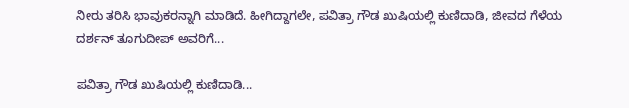ನೀರು ತರಿಸಿ ಭಾವುಕರನ್ನಾಗಿ ಮಾಡಿದೆ. ಹೀಗಿದ್ದಾಗಲೇ, ಪವಿತ್ರಾ ಗೌಡ ಖುಷಿಯಲ್ಲಿ ಕುಣಿದಾಡಿ, ಜೀವದ ಗೆಳೆಯ ದರ್ಶನ್ ತೂಗುದೀಪ್ ಅವರಿಗೆ...

ಪವಿತ್ರಾ ಗೌಡ ಖುಷಿಯಲ್ಲಿ ಕುಣಿದಾಡಿ...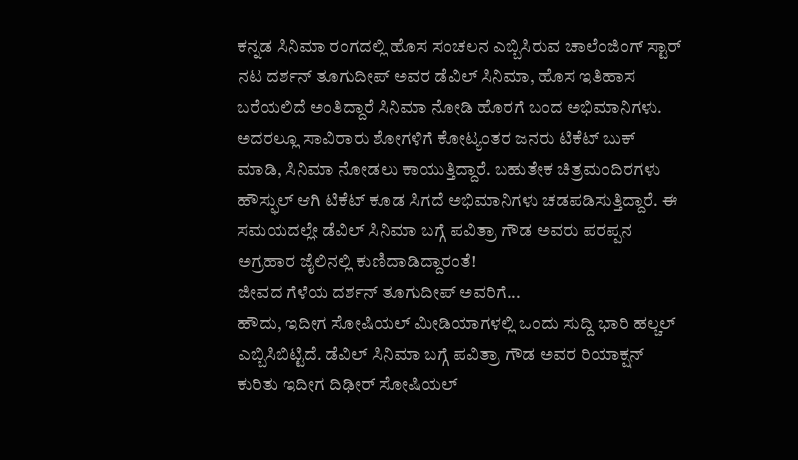ಕನ್ನಡ ಸಿನಿಮಾ ರಂಗದಲ್ಲಿ ಹೊಸ ಸಂಚಲನ ಎಬ್ಬಿಸಿರುವ ಚಾಲೆಂಜಿಂಗ್ ಸ್ಟಾರ್ ನಟ ದರ್ಶನ್ ತೂಗುದೀಪ್ ಅವರ ಡೆವಿಲ್ ಸಿನಿಮಾ, ಹೊಸ ಇತಿಹಾಸ ಬರೆಯಲಿದೆ ಅಂತಿದ್ದಾರೆ ಸಿನಿಮಾ ನೋಡಿ ಹೊರಗೆ ಬಂದ ಅಭಿಮಾನಿಗಳು. ಅದರಲ್ಲೂ ಸಾವಿರಾರು ಶೋಗಳಿಗೆ ಕೋಟ್ಯಂತರ ಜನರು ಟಿಕೆಟ್ ಬುಕ್ ಮಾಡಿ, ಸಿನಿಮಾ ನೋಡಲು ಕಾಯುತ್ತಿದ್ದಾರೆ. ಬಹುತೇಕ ಚಿತ್ರಮಂದಿರಗಳು ಹೌಸ್ಫುಲ್ ಆಗಿ ಟಿಕೆಟ್ ಕೂಡ ಸಿಗದೆ ಅಭಿಮಾನಿಗಳು ಚಡಪಡಿಸುತ್ತಿದ್ದಾರೆ. ಈ ಸಮಯದಲ್ಲೇ ಡೆವಿಲ್ ಸಿನಿಮಾ ಬಗ್ಗೆ ಪವಿತ್ರಾ ಗೌಡ ಅವರು ಪರಪ್ಪನ ಅಗ್ರಹಾರ ಜೈಲಿನಲ್ಲಿ ಕುಣಿದಾಡಿದ್ದಾರಂತೆ!
ಜೀವದ ಗೆಳೆಯ ದರ್ಶನ್ ತೂಗುದೀಪ್ ಅವರಿಗೆ...
ಹೌದು, ಇದೀಗ ಸೋಷಿಯಲ್ ಮೀಡಿಯಾಗಳಲ್ಲಿ ಒಂದು ಸುದ್ದಿ ಭಾರಿ ಹಲ್ಚಲ್ ಎಬ್ಬಿಸಿಬಿಟ್ಟಿದೆ. ಡೆವಿಲ್ ಸಿನಿಮಾ ಬಗ್ಗೆ ಪವಿತ್ರಾ ಗೌಡ ಅವರ ರಿಯಾಕ್ಷನ್ ಕುರಿತು ಇದೀಗ ದಿಢೀರ್ ಸೋಷಿಯಲ್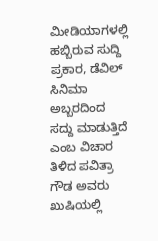ಮೀಡಿಯಾಗಳಲ್ಲಿ ಹಬ್ಬಿರುವ ಸುದ್ದಿ ಪ್ರಕಾರ, ಡೆವಿಲ್ ಸಿನಿಮಾ ಅಬ್ಬರದಿಂದ ಸದ್ದು ಮಾಡುತ್ತಿದೆ ಎಂಬ ವಿಚಾರ ತಿಳಿದ ಪವಿತ್ರಾ ಗೌಡ ಅವರು ಖುಷಿಯಲ್ಲಿ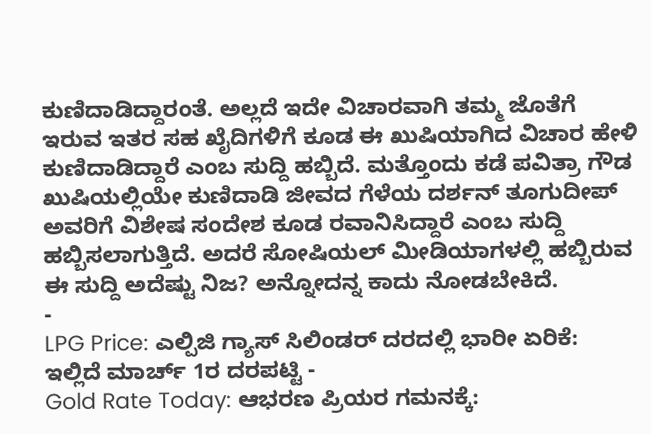ಕುಣಿದಾಡಿದ್ದಾರಂತೆ. ಅಲ್ಲದೆ ಇದೇ ವಿಚಾರವಾಗಿ ತಮ್ಮ ಜೊತೆಗೆ ಇರುವ ಇತರ ಸಹ ಖೈದಿಗಳಿಗೆ ಕೂಡ ಈ ಖುಷಿಯಾಗಿದ ವಿಚಾರ ಹೇಳಿ ಕುಣಿದಾಡಿದ್ದಾರೆ ಎಂಬ ಸುದ್ದಿ ಹಬ್ಬಿದೆ. ಮತ್ತೊಂದು ಕಡೆ ಪವಿತ್ರಾ ಗೌಡ ಖುಷಿಯಲ್ಲಿಯೇ ಕುಣಿದಾಡಿ ಜೀವದ ಗೆಳೆಯ ದರ್ಶನ್ ತೂಗುದೀಪ್ ಅವರಿಗೆ ವಿಶೇಷ ಸಂದೇಶ ಕೂಡ ರವಾನಿಸಿದ್ದಾರೆ ಎಂಬ ಸುದ್ದಿ ಹಬ್ಬಿಸಲಾಗುತ್ತಿದೆ. ಅದರೆ ಸೋಷಿಯಲ್ ಮೀಡಿಯಾಗಳಲ್ಲಿ ಹಬ್ಬಿರುವ ಈ ಸುದ್ದಿ ಅದೆಷ್ಟು ನಿಜ? ಅನ್ನೋದನ್ನ ಕಾದು ನೋಡಬೇಕಿದೆ.
-
LPG Price: ಎಲ್ಪಿಜಿ ಗ್ಯಾಸ್ ಸಿಲಿಂಡರ್ ದರದಲ್ಲಿ ಭಾರೀ ಏರಿಕೆ: ಇಲ್ಲಿದೆ ಮಾರ್ಚ್ 1ರ ದರಪಟ್ಟಿ -
Gold Rate Today: ಆಭರಣ ಪ್ರಿಯರ ಗಮನಕ್ಕೆ: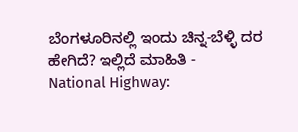ಬೆಂಗಳೂರಿನಲ್ಲಿ ಇಂದು ಚಿನ್ನ-ಬೆಳ್ಳಿ ದರ ಹೇಗಿದೆ? ಇಲ್ಲಿದೆ ಮಾಹಿತಿ -
National Highway: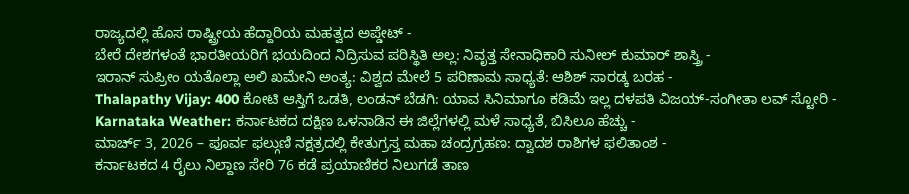ರಾಜ್ಯದಲ್ಲಿ ಹೊಸ ರಾಷ್ಟ್ರೀಯ ಹೆದ್ದಾರಿಯ ಮಹತ್ವದ ಅಪ್ಡೇಟ್ -
ಬೇರೆ ದೇಶಗಳಂತೆ ಭಾರತೀಯರಿಗೆ ಭಯದಿಂದ ನಿದ್ರಿಸುವ ಪರಿಸ್ಥಿತಿ ಅಲ್ಲ: ನಿವೃತ್ತ ಸೇನಾಧಿಕಾರಿ ಸುನೀಲ್ ಕುಮಾರ್ ಶಾಸ್ತ್ರಿ -
ಇರಾನ್ ಸುಪ್ರೀಂ ಯತೊಲ್ಲಾ ಅಲಿ ಖಮೇನಿ ಅಂತ್ಯ: ವಿಶ್ವದ ಮೇಲೆ 5 ಪರಿಣಾಮ ಸಾಧ್ಯತೆ: ಆಶಿಶ್ ಸಾರಡ್ಕ ಬರಹ -
Thalapathy Vijay: 400 ಕೋಟಿ ಆಸ್ತಿಗೆ ಒಡತಿ, ಲಂಡನ್ ಬೆಡಗಿ: ಯಾವ ಸಿನಿಮಾಗೂ ಕಡಿಮೆ ಇಲ್ಲ ದಳಪತಿ ವಿಜಯ್-ಸಂಗೀತಾ ಲವ್ ಸ್ಟೋರಿ -
Karnataka Weather: ಕರ್ನಾಟಕದ ದಕ್ಷಿಣ ಒಳನಾಡಿನ ಈ ಜಿಲ್ಲೆಗಳಲ್ಲಿ ಮಳೆ ಸಾಧ್ಯತೆ, ಬಿಸಿಲೂ ಹೆಚ್ಚು -
ಮಾರ್ಚ್ 3, 2026 – ಪೂರ್ವ ಫಲ್ಗುಣಿ ನಕ್ಷತ್ರದಲ್ಲಿ ಕೇತುಗ್ರಸ್ತ ಮಹಾ ಚಂದ್ರಗ್ರಹಣ: ದ್ವಾದಶ ರಾಶಿಗಳ ಫಲಿತಾಂಶ -
ಕರ್ನಾಟಕದ 4 ರೈಲು ನಿಲ್ದಾಣ ಸೇರಿ 76 ಕಡೆ ಪ್ರಯಾಣಿಕರ ನಿಲುಗಡೆ ತಾಣ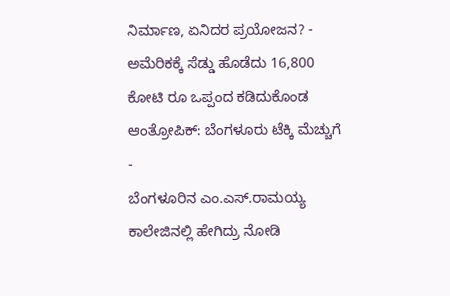ನಿರ್ಮಾಣ, ಏನಿದರ ಪ್ರಯೋಜನ? -
ಅಮೆರಿಕಕ್ಕೆ ಸೆಡ್ಡು ಹೊಡೆದು 16,800 ಕೋಟಿ ರೂ ಒಪ್ಪಂದ ಕಡಿದುಕೊಂಡ ಆಂತ್ರೋಪಿಕ್: ಬೆಂಗಳೂರು ಟೆಕ್ಕಿ ಮೆಚ್ಚುಗೆ -
ಬೆಂಗಳೂರಿನ ಎಂ.ಎಸ್.ರಾಮಯ್ಯ ಕಾಲೇಜಿನಲ್ಲಿ ಹೇಗಿದ್ರು ನೋಡಿ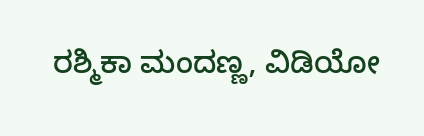ರಶ್ಮಿಕಾ ಮಂದಣ್ಣ, ವಿಡಿಯೋ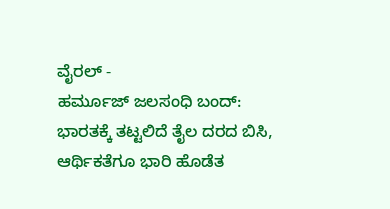ವೈರಲ್ -
ಹರ್ಮೂಜ್ ಜಲಸಂಧಿ ಬಂದ್: ಭಾರತಕ್ಕೆ ತಟ್ಟಲಿದೆ ತೈಲ ದರದ ಬಿಸಿ, ಆರ್ಥಿಕತೆಗೂ ಭಾರಿ ಹೊಡೆತ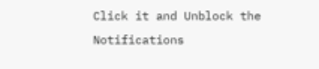Click it and Unblock the Notifications